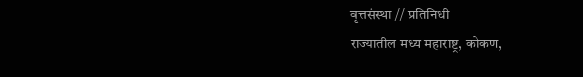वृत्तसंस्था // प्रतिनिधी
राज्यातील मध्य महाराष्ट्र, कोकण,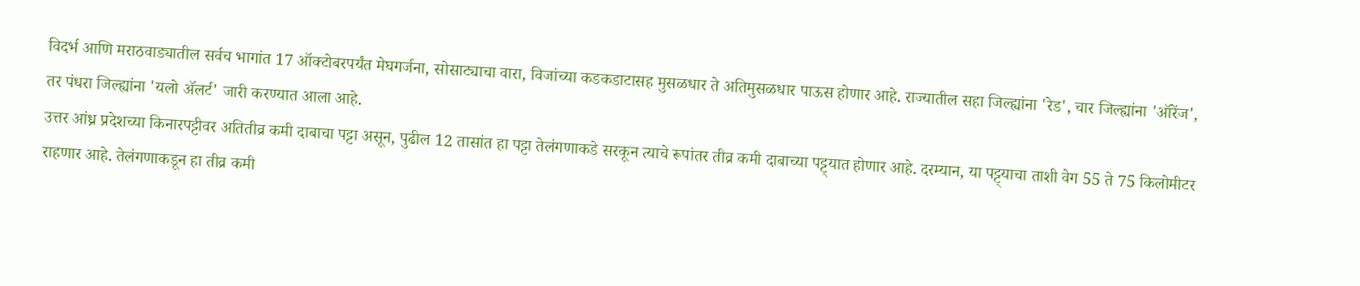विदर्भ आणि मराठवाड्यातील सर्वच भागांत 17 ऑक्टोबरपर्यंत मेघगर्जना, सोसाट्याचा वारा, विजांच्या कडकडाटासह मुसळधार ते अतिमुसळधार पाऊस होणार आहे. राज्यातील सहा जिल्ह्यांना 'रेड', चार जिल्ह्यांना 'ऑरेंज', तर पंधरा जिल्ह्यांना 'यलो ॲलर्ट' जारी करण्यात आला आहे.
उत्तर आंध्र प्रदेशच्या किनारपट्टीवर अतितीव्र कमी दाबाचा पट्टा असून, पुढील 12 तासांत हा पट्टा तेलंगणाकडे सरकून त्याचे रूपांतर तीव्र कमी दाबाच्या पट्ट्यात होणार आहे. दरम्यान, या पट्ट्याचा ताशी वेग 55 ते 75 किलोमीटर राहणार आहे. तेलंगणाकडून हा तीव्र कमी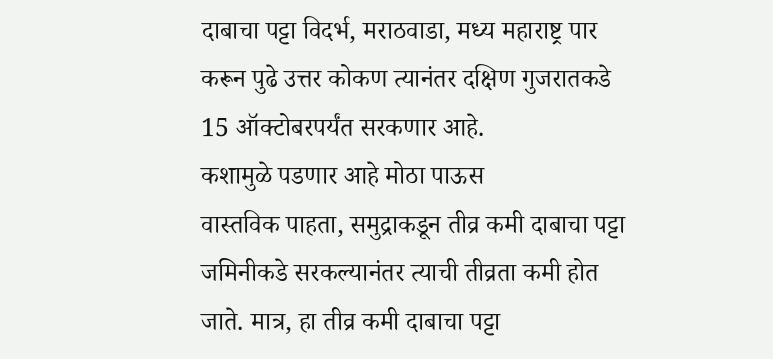दाबाचा पट्टा विदर्भ, मराठवाडा, मध्य महाराष्ट्र पार करून पुढे उत्तर कोकण त्यानंतर दक्षिण गुजरातकडे 15 ऑक्टोबरपर्यंत सरकणार आहे.
कशामुळे पडणार आहे मोठा पाऊस
वास्तविक पाहता, समुद्राकडून तीव्र कमी दाबाचा पट्टा जमिनीकडे सरकल्यानंतर त्याची तीव्रता कमी होत जाते. मात्र, हा तीव्र कमी दाबाचा पट्टा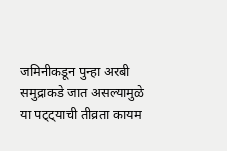जमिनीकडून पुन्हा अरबी समुद्राकडे जात असल्यामुळे या पट्ट्याची तीव्रता कायम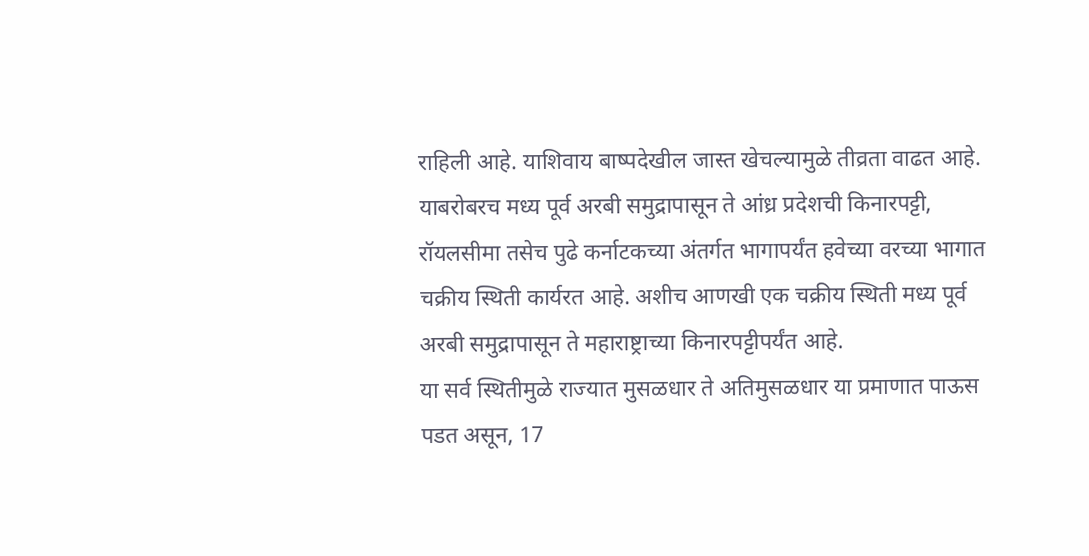राहिली आहे. याशिवाय बाष्पदेखील जास्त खेचल्यामुळे तीव्रता वाढत आहे.
याबरोबरच मध्य पूर्व अरबी समुद्रापासून ते आंध्र प्रदेशची किनारपट्टी, रॉयलसीमा तसेच पुढे कर्नाटकच्या अंतर्गत भागापर्यंत हवेच्या वरच्या भागात चक्रीय स्थिती कार्यरत आहे. अशीच आणखी एक चक्रीय स्थिती मध्य पूर्व अरबी समुद्रापासून ते महाराष्ट्राच्या किनारपट्टीपर्यंत आहे.
या सर्व स्थितीमुळे राज्यात मुसळधार ते अतिमुसळधार या प्रमाणात पाऊस पडत असून, 17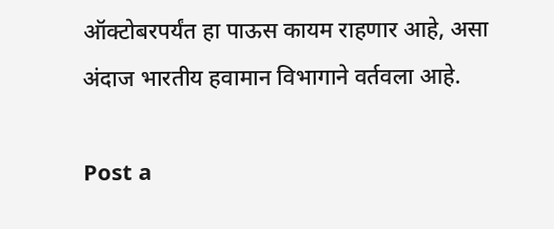ऑक्टोबरपर्यंत हा पाऊस कायम राहणार आहे, असा अंदाज भारतीय हवामान विभागाने वर्तवला आहे.

Post a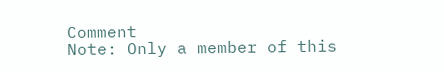Comment
Note: Only a member of this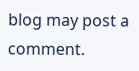blog may post a comment.